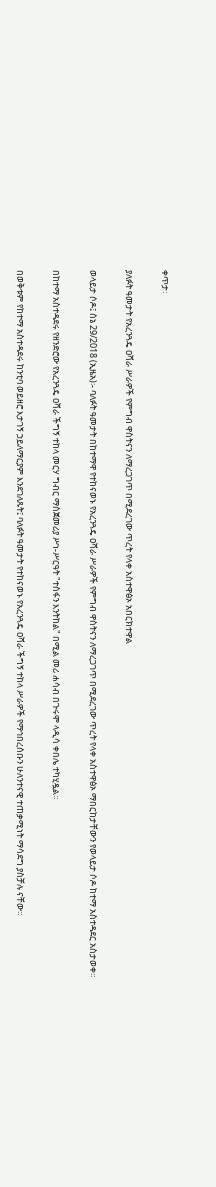ቀጥታ፡

ያለፉት ዓመታት የአረንጓዴ ዐሻራ ሥራዎች የምግብ ዋስትናን ለማረጋገጥ በሚደረገው ጥረት የላቀ አስተዋፅኦ አበርክተዋል

ወላይታ ሶዶ፤ ሰኔ 29/2018 (ኢዜአ)፡- ባለፉት ዓመታት በከተማዋ የተከናወኑ የአረንጓዴ ዐሻራ ሥራዎች የምግብ ዋስትናን ለማረጋገጥ በሚደረገው ጥረት የላቀ አስተዋፅኦ ማበርከታቸውን የወላይታ ሶዶ ከተማ አስተዳደር አስታወቀ።

በከተማ አስተዳደሩ የዘንድሮው የአረንጓዴ ዐሻራ ችግኝ ተከላ መርሃ ግብር ማስጀመሪያ ሥነ-ሥርዓት "ተስፋን እንትከል" በሚል መሪ ሐሳብ በጉሩሞ ላዲሳ ቀበሌ ተካሂዷል።

በወቅቱም የከተማ አስተዳደሩ ከንቲባ ወይዘሮ እታገኝ ኃይለማርያም እንደገለጹት፤ ባለፉት ዓመታት የተከናወኑ የአረንጓዴ ዐሻራ ችግኝ ተከላ ሥራዎች የማኅበረሰቡን ሁለንተናዊ ተጠቃሚነት ማሳደግ ያስቻሉ ናቸው።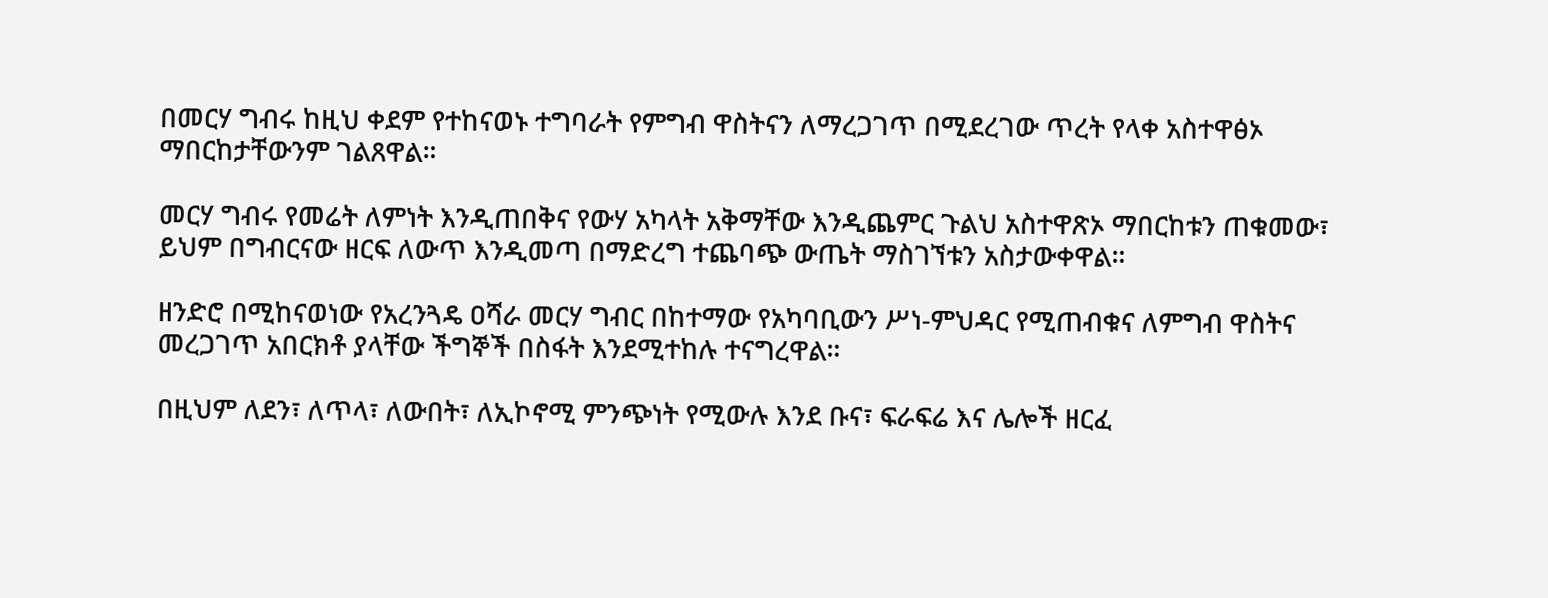በመርሃ ግብሩ ከዚህ ቀደም የተከናወኑ ተግባራት የምግብ ዋስትናን ለማረጋገጥ በሚደረገው ጥረት የላቀ አስተዋፅኦ ማበርከታቸውንም ገልጸዋል።

መርሃ ግብሩ የመሬት ለምነት እንዲጠበቅና የውሃ አካላት አቅማቸው እንዲጨምር ጉልህ አስተዋጽኦ ማበርከቱን ጠቁመው፣ ይህም በግብርናው ዘርፍ ለውጥ እንዲመጣ በማድረግ ተጨባጭ ውጤት ማስገኘቱን አስታውቀዋል።

ዘንድሮ በሚከናወነው የአረንጓዴ ዐሻራ መርሃ ግብር በከተማው የአካባቢውን ሥነ-ምህዳር የሚጠብቁና ለምግብ ዋስትና መረጋገጥ አበርክቶ ያላቸው ችግኞች በስፋት እንደሚተከሉ ተናግረዋል።

በዚህም ለደን፣ ለጥላ፣ ለውበት፣ ለኢኮኖሚ ምንጭነት የሚውሉ እንደ ቡና፣ ፍራፍሬ እና ሌሎች ዘርፈ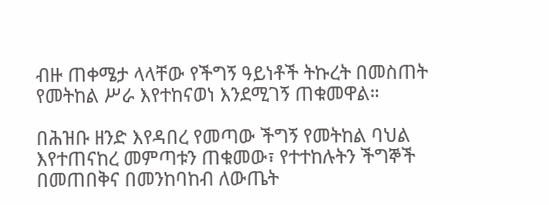ብዙ ጠቀሜታ ላላቸው የችግኝ ዓይነቶች ትኩረት በመስጠት የመትከል ሥራ እየተከናወነ እንደሚገኝ ጠቁመዋል።

በሕዝቡ ዘንድ እየዳበረ የመጣው ችግኝ የመትከል ባህል እየተጠናከረ መምጣቱን ጠቁመው፣ የተተከሉትን ችግኞች በመጠበቅና በመንከባከብ ለውጤት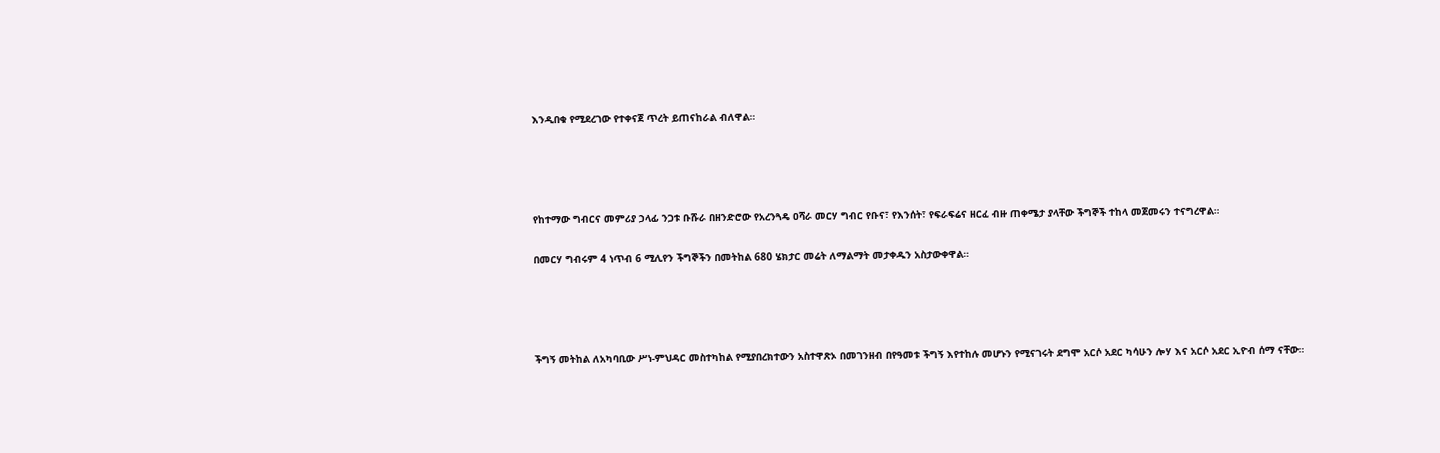እንዲበቁ የሚደረገው የተቀናጀ ጥረት ይጠናከራል ብለዋል።




የከተማው ግብርና መምሪያ ኃላፊ ንጋቱ ቡሹራ በዘንድሮው የአረንጓዴ ዐሻራ መርሃ ግብር የቡና፣ የእንሰት፣ የፍራፍሬና ዘርፈ ብዙ ጠቀሜታ ያላቸው ችግኞች ተከላ መጀመሩን ተናግረዋል።

በመርሃ ግብሩም 4 ነጥብ 6 ሚሊየን ችግኞችን በመትከል 680 ሄክታር መሬት ለማልማት መታቀዱን አስታውቀዋል።




ችግኝ መትከል ለአካባቢው ሥነ-ምህዳር መስተካከል የሚያበረክተውን አስተዋጽኦ በመገንዘብ በየዓመቱ ችግኝ እየተከሉ መሆኑን የሚናገሩት ደግሞ አርሶ አደር ካሳሁን ሎሃ እና አርሶ አደር ኢዮብ ሰማ ናቸው።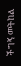ችግኝ መትከል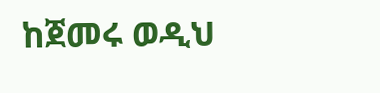ከጀመሩ ወዲህ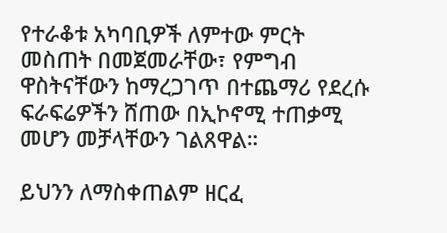የተራቆቱ አካባቢዎች ለምተው ምርት መስጠት በመጀመራቸው፣ የምግብ ዋስትናቸውን ከማረጋገጥ በተጨማሪ የደረሱ ፍራፍሬዎችን ሸጠው በኢኮኖሚ ተጠቃሚ መሆን መቻላቸውን ገልጸዋል።

ይህንን ለማስቀጠልም ዘርፈ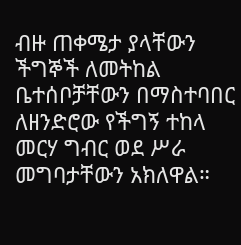ብዙ ጠቀሜታ ያላቸውን ችግኞች ለመትከል ቤተሰቦቻቸውን በማስተባበር ለዘንድሮው የችግኝ ተከላ መርሃ ግብር ወደ ሥራ መግባታቸውን አክለዋል።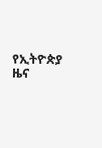የኢትዮጵያ ዜና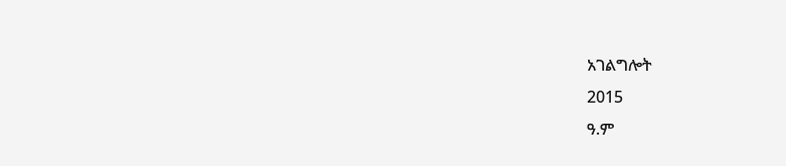አገልግሎት
2015
ዓ.ም